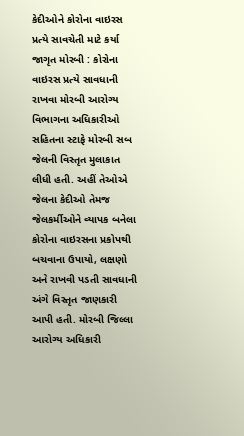કેદીઓને કોરોના વાઇરસ પ્રત્યે સાવચેતી માટે કર્યા જાગૃત મોરબી : કોરોના વાઇરસ પ્રત્યે સાવધાની રાખવા મોરબી આરોગ્ય વિભાગના અધિકારીઓ સહિતના સ્ટાફે મોરબી સબ જેલની વિસ્તૃત મુલાકાત લીધી હતી. અહીં તેઓએ જેલના કેદીઓ તેમજ જેલકર્મીઓને વ્યાપક બનેલા કોરોના વાઇરસના પ્રકોપથી બચવાના ઉપાયો, લક્ષણો અને રાખવી પડતી સાવધાની અંગે વિસ્તૃત જાણકારી આપી હતી. મોરબી જિલ્લા આરોગ્ય અધિકારી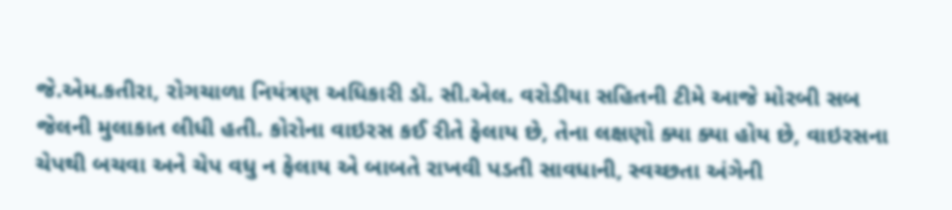જે.એમ.કતીરા, રોગચાળા નિયંત્રણ અધિકારી ડૉ. સી.એલ. વરોડીયા સહિતની ટીમે આજે મોરબી સબ જેલની મુલાકાત લીધી હતી. કોરોના વાઇરસ કઈ રીતે ફેલાય છે, તેના લક્ષણો ક્યા ક્યા હોય છે, વાઇરસના ચેપથી બચવા અને ચેપ વધુ ન ફેલાય એ બાબતે રાખવી પડતી સાવધાની, સ્વચ્છતા અંગેની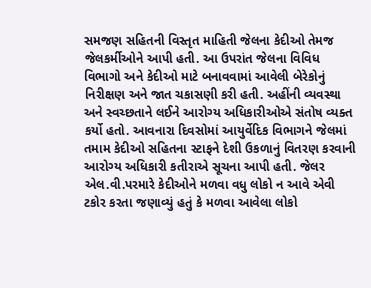સમજણ સહિતની વિસ્તૃત માહિતી જેલના કેદીઓ તેમજ જેલકર્મીઓને આપી હતી. આ ઉપરાંત જેલના વિવિધ વિભાગો અને કેદીઓ માટે બનાવવામાં આવેલી બેરેકોનું નિરીક્ષણ અને જાત ચકાસણી કરી હતી. અહીંની વ્યવસ્થા અને સ્વચ્છતાને લઈને આરોગ્ય અધિકારીઓએ સંતોષ વ્યક્ત કર્યો હતો. આવનારા દિવસોમાં આયુર્વેદિક વિભાગને જેલમાં તમામ કેદીઓ સહિતના સ્ટાફને દેશી ઉકળાનું વિતરણ કરવાની આરોગ્ય અધિકારી કતીરાએ સૂચના આપી હતી. જેલર એલ.વી.પરમારે કેદીઓને મળવા વધુ લોકો ન આવે એવી ટકોર કરતા જણાવ્યું હતું કે મળવા આવેલા લોકો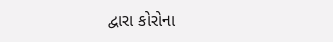દ્વારા કોરોના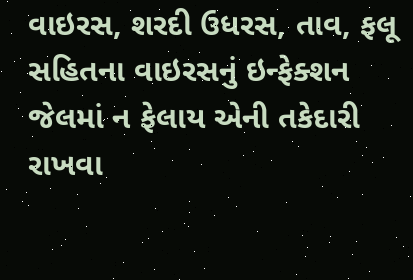વાઇરસ, શરદી ઉધરસ, તાવ, ફલૂ સહિતના વાઇરસનું ઇન્ફેક્શન જેલમાં ન ફેલાય એની તકેદારી રાખવા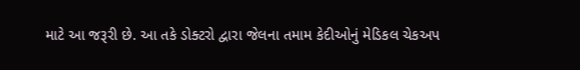માટે આ જરૂરી છે. આ તકે ડોક્ટરો દ્વારા જેલના તમામ કેદીઓનું મેડિકલ ચેકઅપ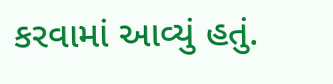કરવામાં આવ્યું હતું.